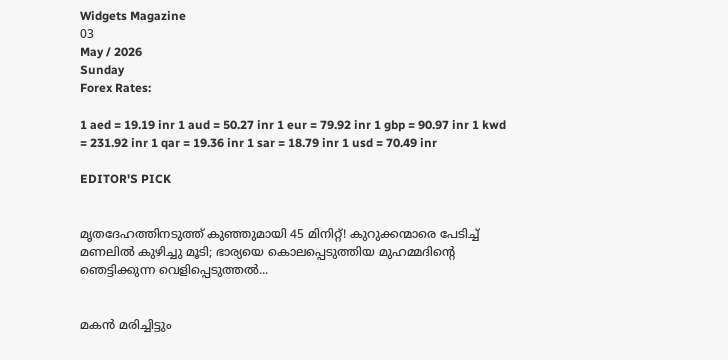Widgets Magazine
03
May / 2026
Sunday
Forex Rates:

1 aed = 19.19 inr 1 aud = 50.27 inr 1 eur = 79.92 inr 1 gbp = 90.97 inr 1 kwd = 231.92 inr 1 qar = 19.36 inr 1 sar = 18.79 inr 1 usd = 70.49 inr

EDITOR'S PICK


മൃതദേഹത്തിനടുത്ത് കുഞ്ഞുമായി 45 മിനിറ്റ്! കുറുക്കന്മാരെ പേടിച്ച് മണലിൽ കുഴിച്ചു മൂടി; ഭാര്യയെ കൊലപ്പെടുത്തിയ മുഹമ്മദിന്റെ ഞെട്ടിക്കുന്ന വെളിപ്പെടുത്തൽ...


മകൻ മരിച്ചിട്ടും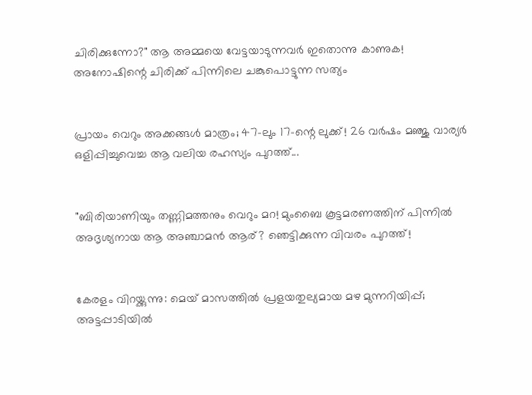ചിരിക്കുന്നോ?" ആ അമ്മയെ വേട്ടയാടുന്നവർ ഇതൊന്നു കാണുക! അനോഷിന്റെ ചിരിക്ക് പിന്നിലെ ചങ്കുപൊട്ടുന്ന സത്യം


പ്രായം വെറും അക്കങ്ങൾ മാത്രം; 47-ലും 17-ന്റെ ലുക്ക്! 26 വർഷം മഞ്ജു വാര്യർ ഒളിപ്പിച്ചുവെച്ച ആ വലിയ രഹസ്യം പുറത്ത്...


"ബിരിയാണിയും തണ്ണിമത്തനും വെറും മറ! മുംബൈ കൂട്ടമരണത്തിന് പിന്നിൽ അദൃശ്യനായ ആ അഞ്ചാമൻ ആര്? ഞെട്ടിക്കുന്ന വിവരം പുറത്ത്!


കേരളം വിറയ്ക്കുന്നു: മെയ് മാസത്തിൽ പ്രളയതുല്യമായ മഴ മുന്നറിയിപ്പ്; അട്ടപ്പാടിയിൽ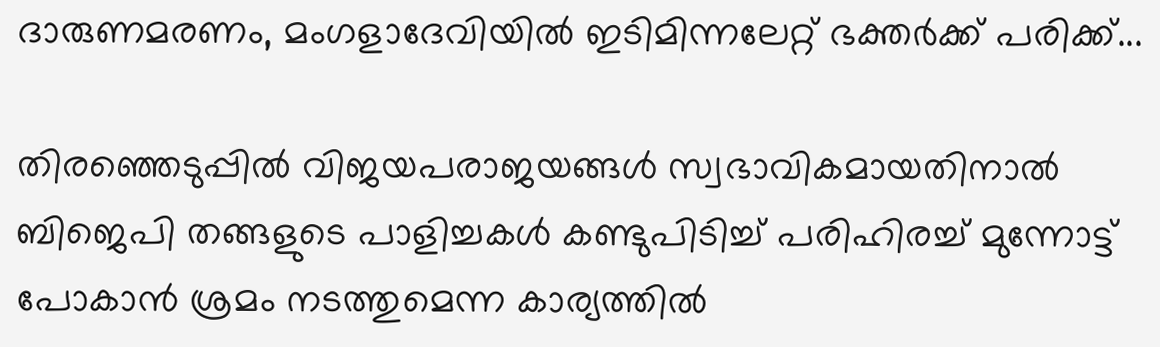ദാരുണമരണം, മംഗളാദേവിയിൽ ഇടിമിന്നലേറ്റ് ഭക്തർക്ക് പരിക്ക്...

തിരഞ്ഞെടുപ്പില്‍ വിജയപരാജയങ്ങള്‍ സ്വഭാവികമായതിനാല്‍ ബിജെപി തങ്ങളുടെ പാളിച്ചകള്‍ കണ്ടുപിടിച്ച് പരിഹിരച്ച് മുന്നോട്ട് പോകാന്‍ ശ്രമം നടത്തുമെന്ന കാര്യത്തില്‍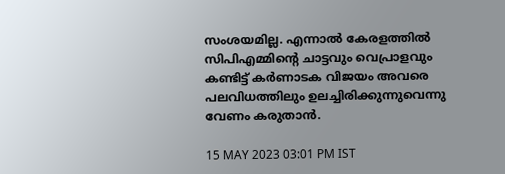സംശയമില്ല. എന്നാല്‍ കേരളത്തില്‍ സിപിഎമ്മിന്റെ ചാട്ടവും വെപ്രാളവും കണ്ടിട്ട് കര്‍ണാടക വിജയം അവരെ പലവിധത്തിലും ഉലച്ചിരിക്കുന്നുവെന്നു വേണം കരുതാന്‍.

15 MAY 2023 03:01 PM IST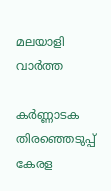മലയാളി വാര്‍ത്ത

കര്‍ണ്ണാടക തിരഞ്ഞെടുപ്പ് കേരള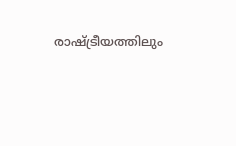രാഷ്ട്രീയത്തിലും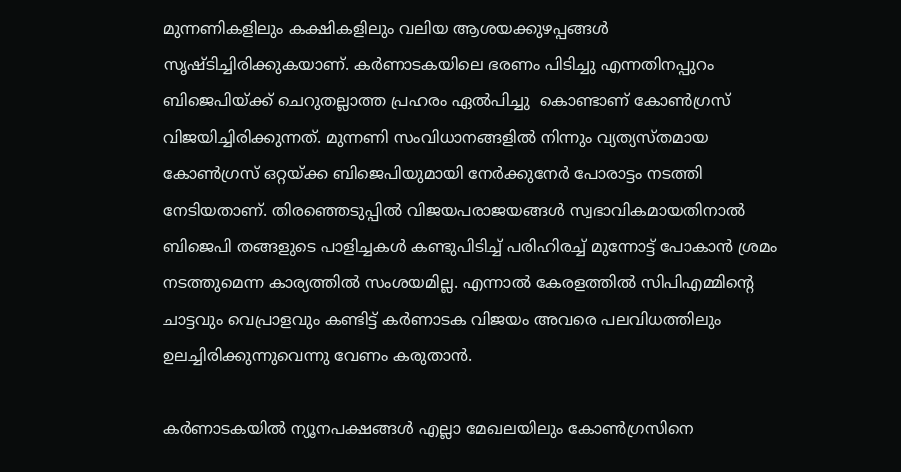മുന്നണികളിലും കക്ഷികളിലും വലിയ ആശയക്കുഴപ്പങ്ങള്‍ സൃഷ്ടിച്ചിരിക്കുകയാണ്. കര്‍ണാടകയിലെ ഭരണം പിടിച്ചു എന്നതിനപ്പുറം ബിജെപിയ്ക്ക് ചെറുതല്ലാത്ത പ്രഹരം ഏല്‍പിച്ചു  കൊണ്ടാണ് കോണ്‍ഗ്രസ് വിജയിച്ചിരിക്കുന്നത്. മുന്നണി സംവിധാനങ്ങളില്‍ നിന്നും വ്യത്യസ്തമായ കോണ്‍ഗ്രസ് ഒറ്റയ്ക്ക ബിജെപിയുമായി നേര്‍ക്കുനേര്‍ പോരാട്ടം നടത്തി നേടിയതാണ്. തിരഞ്ഞെടുപ്പില്‍ വിജയപരാജയങ്ങള്‍ സ്വഭാവികമായതിനാല്‍ ബിജെപി തങ്ങളുടെ പാളിച്ചകള്‍ കണ്ടുപിടിച്ച് പരിഹിരച്ച് മുന്നോട്ട് പോകാന്‍ ശ്രമം നടത്തുമെന്ന കാര്യത്തില്‍ സംശയമില്ല. എന്നാല്‍ കേരളത്തില്‍ സിപിഎമ്മിന്റെ ചാട്ടവും വെപ്രാളവും കണ്ടിട്ട് കര്‍ണാടക വിജയം അവരെ പലവിധത്തിലും ഉലച്ചിരിക്കുന്നുവെന്നു വേണം കരുതാന്‍.

കര്‍ണാടകയില്‍ ന്യൂനപക്ഷങ്ങള്‍ എല്ലാ മേഖലയിലും കോണ്‍ഗ്രസിനെ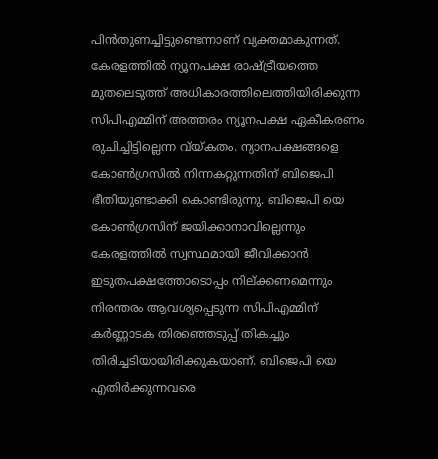പിന്‍തുണച്ചിട്ടുണ്ടെന്നാണ് വ്യക്തമാകുന്നത്. കേരളത്തില്‍ ന്യൂനപക്ഷ രാഷ്ട്രീയത്തെ മുതലെടുത്ത് അധികാരത്തിലെത്തിയിരിക്കുന്ന സിപിഎമ്മിന് അത്തരം ന്യൂനപക്ഷ ഏകീകരണം രുചിച്ചിട്ടില്ലെന്ന വ്യ്കതം. ന്യാനപക്ഷങ്ങളെ കോണ്‍ഗ്രസില്‍ നിന്നകറ്റുന്നതിന് ബിജെപി ഭീതിയുണ്ടാക്കി കൊണ്ടിരുന്നു. ബിജെപി യെ കോണ്‍ഗ്രസിന് ജയിക്കാനാവില്ലെന്നും കേരളത്തില്‍ സ്വസ്ഥമായി ജീവിക്കാന്‍ ഇടുതപക്ഷത്തോടൊപ്പം നില്ക്കണമെന്നും നിരന്തരം ആവശ്യപ്പെടുന്ന സിപിഎമ്മിന് കര്‍ണ്ണാടക തിരഞ്ഞെടുപ്പ് തികച്ചും തിരിച്ചടിയായിരിക്കുകയാണ്. ബിജെപി യെ എതിര്‍ക്കുന്നവരെ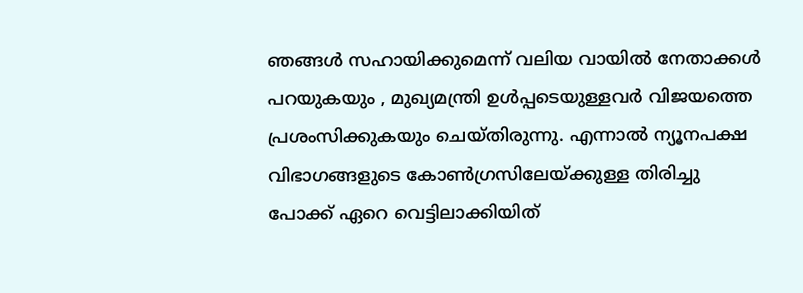ഞങ്ങള്‍ സഹായിക്കുമെന്ന് വലിയ വായില്‍ നേതാക്കള്‍ പറയുകയും , മുഖ്യമന്ത്രി ഉള്‍പ്പടെയുള്ളവര്‍ വിജയത്തെ പ്രശംസിക്കുകയും ചെയ്തിരുന്നു. എന്നാല്‍ ന്യൂനപക്ഷ വിഭാഗങ്ങളുടെ കോണ്‍ഗ്രസിലേയ്ക്കുള്ള തിരിച്ചു പോക്ക് ഏറെ വെട്ടിലാക്കിയിത്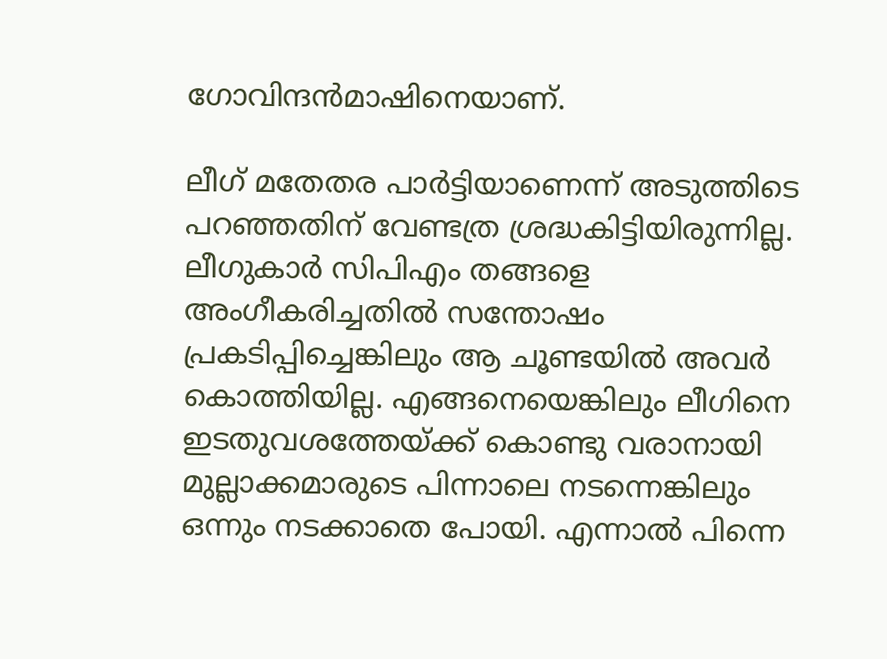ഗോവിന്ദന്‍മാഷിനെയാണ്.

ലീഗ് മതേതര പാര്‍ട്ടിയാണെന്ന് അടുത്തിടെ പറഞ്ഞതിന് വേണ്ടത്ര ശ്രദ്ധകിട്ടിയിരുന്നില്ല. ലീഗുകാര്‍ സിപിഎം തങ്ങളെ അംഗീകരിച്ചതില്‍ സന്തോഷം പ്രകടിപ്പിച്ചെങ്കിലും ആ ചൂണ്ടയില്‍ അവര്‍ കൊത്തിയില്ല. എങ്ങനെയെങ്കിലും ലീഗിനെ ഇടതുവശത്തേയ്ക്ക് കൊണ്ടു വരാനായി മുല്ലാക്കമാരുടെ പിന്നാലെ നടന്നെങ്കിലും ഒന്നും നടക്കാതെ പോയി. എന്നാല്‍ പിന്നെ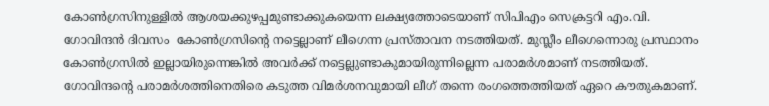കോണ്‍ഗ്രസിനുള്ളില്‍ ആശയക്കുഴപ്പമുണ്ടാക്കുകയെന്ന ലക്ഷ്യത്തോടെയാണ് സിപിഎം സെക്രട്ടറി എം.വി. ഗോവിന്ദന്‍ ദിവസം  കോണ്‍ഗ്രസിന്റെ നട്ടെല്ലാണ് ലീഗെന്ന പ്രസ്താവന നടത്തിയത്. മുസ്ലീം ലീഗെന്നൊരു പ്രസ്ഥാനം കോണ്‍ഗ്രസില്‍ ഇല്ലായിരുന്നെങ്കില്‍ അവര്‍ക്ക് നട്ടെല്ലുണ്ടാകുമായിരുന്നില്ലെന്ന പരാമര്‍ശമാണ് നടത്തിയത്. ഗോവിന്ദന്റെ പരാമര്‍ശത്തിനെതിരെ കടുത്ത വിമര്‍ശനവുമായി ലീഗ് തന്നെ രംഗത്തെത്തിയത് ഏറെ കൗതുകമാണ്.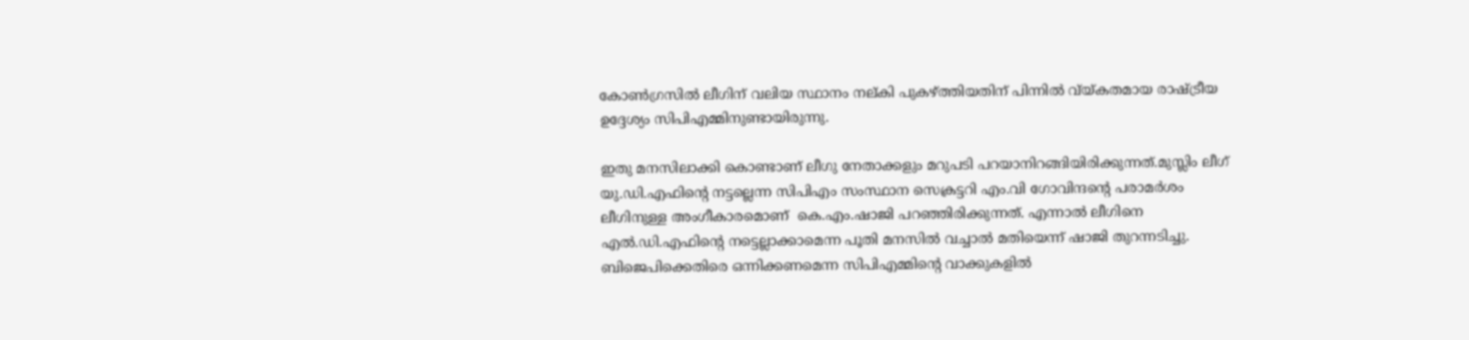കോണ്‍ഗ്രസില്‍ ലീഗിന് വലിയ സ്ഥാനം നല്കി പുകഴ്ത്തിയതിന് പിന്നില്‍ വ്യ്കതമായ രാഷ്ട്രീയ ഉദ്ദേശ്യം സിപിഎമ്മിനുണ്ടായിരുന്നു.

ഇതു മനസിലാക്കി കൊണ്ടാണ് ലീഗു നേതാക്കളും മറുപടി പറയാനിറങ്ങിയിരിക്കുന്നത്.മുസ്ലിം ലീഗ് യു.ഡി.എഫിന്റെ നട്ടല്ലെന്ന സിപിഎം സംസ്ഥാന സെക്രട്ടറി എം.വി ഗോവിന്ദന്റെ പരാമര്‍ശം ലീഗിനുള്ള അംഗീകാരമൊണ്  കെ.എം.ഷാജി പറഞ്ഞിരിക്കുന്നത്. എന്നാല്‍ ലീഗിനെ എല്‍.ഡി.എഫിന്റെ നട്ടെല്ലാക്കാമെന്ന പൂതി മനസില്‍ വച്ചാല്‍ മതിയെന്ന് ഷാജി തുറന്നടിച്ചു. ബിജെപിക്കെതിരെ ഒന്നിക്കണമെന്ന സിപിഎമ്മിന്റെ വാക്കുകളില്‍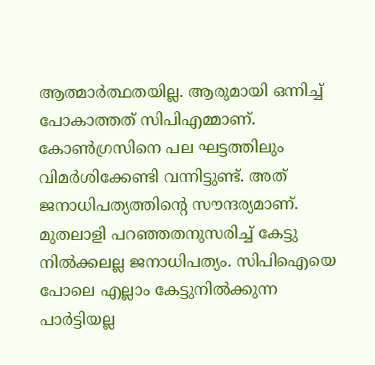ആത്മാര്‍ത്ഥതയില്ല. ആരുമായി ഒന്നിച്ച് പോകാത്തത് സിപിഎമ്മാണ്. കോണ്‍ഗ്രസിനെ പല ഘട്ടത്തിലും വിമര്‍ശിക്കേണ്ടി വന്നിട്ടുണ്ട്. അത് ജനാധിപത്യത്തിന്റെ സൗന്ദര്യമാണ്. മുതലാളി പറഞ്ഞതനുസരിച്ച് കേട്ടു നില്‍ക്കലല്ല ജനാധിപത്യം. സിപിഐയെ പോലെ എല്ലാം കേട്ടുനില്‍ക്കുന്ന പാര്‍ട്ടിയല്ല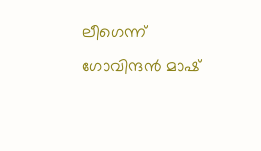ലീഗെന്ന് ഗോവിന്ദന്‍ മാഷ്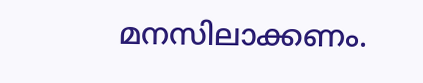മനസിലാക്കണം.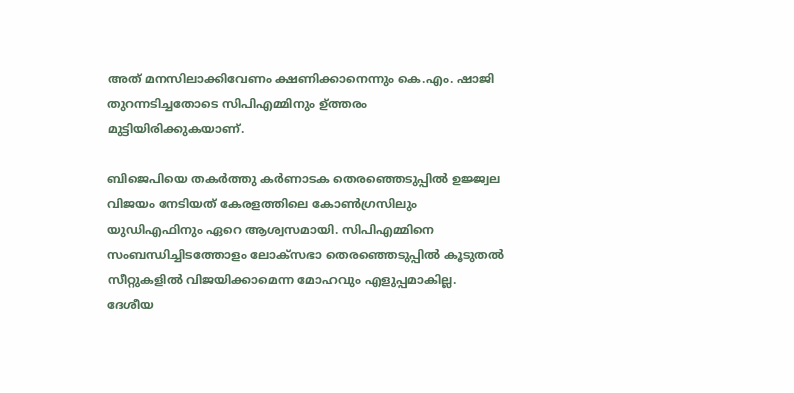അത് മനസിലാക്കിവേണം ക്ഷണിക്കാനെന്നും കെ.എം. ഷാജി തുറന്നടിച്ചതോടെ സിപിഎമ്മിനും ഉ്ത്തരം മുട്ടിയിരിക്കുകയാണ്.

ബിജെപിയെ തകര്‍ത്തു കര്‍ണാടക തെരഞ്ഞെടുപ്പില്‍ ഉജ്ജ്വല വിജയം നേടിയത് കേരളത്തിലെ കോണ്‍ഗ്രസിലും യുഡിഎഫിനും ഏറെ ആശ്വസമായി. സിപിഎമ്മിനെ സംബന്ധിച്ചിടത്തോളം ലോക്സഭാ തെരഞ്ഞെടുപ്പില്‍ കൂടുതല്‍ സീറ്റുകളില്‍ വിജയിക്കാമെന്ന മോഹവും എളുപ്പമാകില്ല. ദേശീയ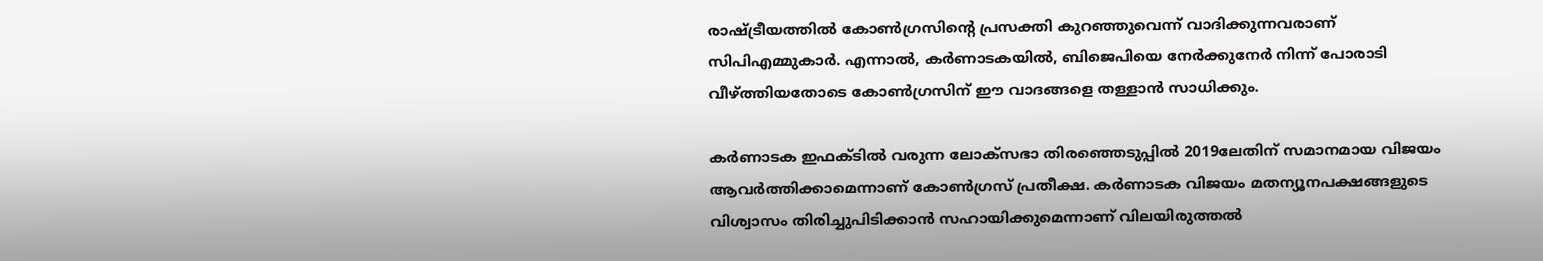രാഷ്ട്രീയത്തില്‍ കോണ്‍ഗ്രസിന്റെ പ്രസക്തി കുറഞ്ഞുവെന്ന് വാദിക്കുന്നവരാണ് സിപിഎമ്മുകാര്‍. എന്നാല്‍, കര്‍ണാടകയില്‍, ബിജെപിയെ നേര്‍ക്കുനേര്‍ നിന്ന് പോരാടി വീഴ്ത്തിയതോടെ കോണ്‍ഗ്രസിന് ഈ വാദങ്ങളെ തള്ളാന്‍ സാധിക്കും.

കര്‍ണാടക ഇഫക്ടില്‍ വരുന്ന ലോക്‌സഭാ തിരഞ്ഞെടുപ്പില്‍ 2019ലേതിന് സമാനമായ വിജയം ആവര്‍ത്തിക്കാമെന്നാണ് കോണ്‍ഗ്രസ് പ്രതീക്ഷ. കര്‍ണാടക വിജയം മതന്യൂനപക്ഷങ്ങളുടെ വിശ്വാസം തിരിച്ചുപിടിക്കാന്‍ സഹായിക്കുമെന്നാണ് വിലയിരുത്തല്‍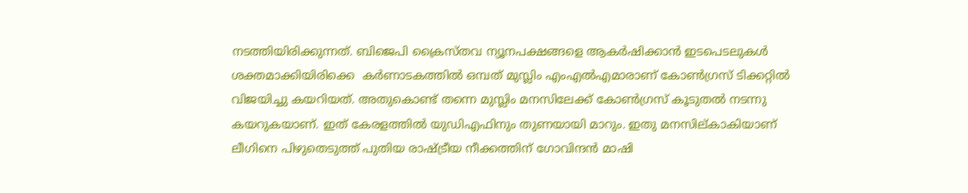നടത്തിയിരിക്കുന്നത്. ബിജെപി ക്രൈസ്തവ ന്യൂനപക്ഷങ്ങളെ ആകര്‍ഷിക്കാന്‍ ഇടപെടലുകള്‍ ശക്തമാക്കിയിരിക്കെ  കര്‍ണാടകത്തില്‍ ഒമ്പത് മുസ്ലിം എംഎല്‍എമാരാണ് കോണ്‍ഗ്രസ് ടിക്കറ്റില്‍ വിജയിച്ചു കയറിയത്. അതുകൊണ്ട് തന്നെ മുസ്ലിം മനസിലേക്ക് കോണ്‍ഗ്രസ് കൂടുതല്‍ നടന്നു കയറുകയാണ്. ഇത് കേരളത്തില്‍ യുഡിഎഫിനും തുണയായി മാറും. ഇതു മനസില്കാകിയാണ് ലീഗിനെ പിഴുതെടുത്ത് പുതിയ രാഷ്ട്രീയ നീക്കത്തിന് ഗോവിന്ദന്‍ മാഷി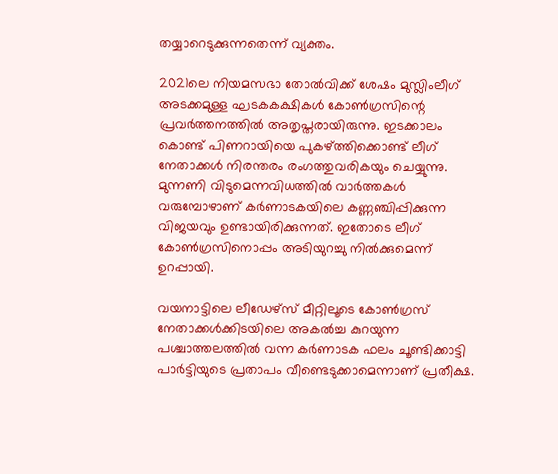തയ്യാറെടുക്കുന്നതെന്ന് വ്യക്തം.

2021ലെ നിയമസഭാ തോല്‍വിക്ക് ശേഷം മുസ്ലിംലീഗ് അടക്കമുള്ള ഘടകകക്ഷികള്‍ കോണ്‍ഗ്രസിന്റെ പ്രവര്‍ത്തനത്തില്‍ അതൃപ്തരായിരുന്നു. ഇടക്കാലം കൊണ്ട് പിണറായിയെ പുകഴ്ത്തിക്കൊണ്ട് ലീഗ് നേതാക്കള്‍ നിരന്തരം രംഗത്തുവരികയും ചെയ്യുന്നു. മുന്നണി വിടുമെന്നവിധത്തില്‍ വാര്‍ത്തകള്‍ വരുമ്പോഴാണ് കര്‍ണാടകയിലെ കണ്ണഞ്ചിപ്പിക്കുന്ന വിജയവും ഉണ്ടായിരിക്കുന്നത്. ഇതോടെ ലീഗ് കോണ്‍ഗ്രസിനൊപ്പം അടിയുറച്ചു നില്‍ക്കുമെന്ന് ഉറപ്പായി.

വയനാട്ടിലെ ലീഡേഴ്സ് മീറ്റിലൂടെ കോണ്‍ഗ്രസ് നേതാക്കള്‍ക്കിടയിലെ അകല്‍ച്ച കുറയുന്ന പശ്ചാത്തലത്തില്‍ വന്ന കര്‍ണാടക ഫലം ചൂണ്ടിക്കാട്ടി പാര്‍ട്ടിയുടെ പ്രതാപം വീണ്ടെടുക്കാമെന്നാണ് പ്രതീക്ഷ.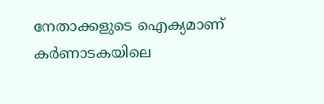നേതാക്കളുടെ ഐക്യമാണ് കര്‍ണാടകയിലെ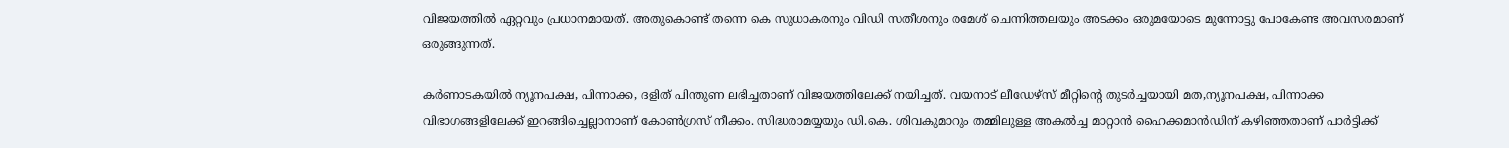വിജയത്തില്‍ ഏറ്റവും പ്രധാനമായത്. അതുകൊണ്ട് തന്നെ കെ സുധാകരനും വിഡി സതീശനും രമേശ് ചെന്നിത്തലയും അടക്കം ഒരുമയോടെ മുന്നോട്ടു പോകേണ്ട അവസരമാണ് ഒരുങ്ങുന്നത്.

കര്‍ണാടകയില്‍ ന്യൂനപക്ഷ, പിന്നാക്ക, ദളിത് പിന്തുണ ലഭിച്ചതാണ് വിജയത്തിലേക്ക് നയിച്ചത്. വയനാട് ലീഡേഴ്സ് മീറ്റിന്റെ തുടര്‍ച്ചയായി മത,ന്യൂനപക്ഷ, പിന്നാക്ക വിഭാഗങ്ങളിലേക്ക് ഇറങ്ങിച്ചെല്ലാനാണ് കോണ്‍ഗ്രസ് നീക്കം. സിദ്ധരാമയ്യയും ഡി.കെ. ശിവകുമാറും തമ്മിലുള്ള അകല്‍ച്ച മാറ്റാന്‍ ഹൈക്കമാന്‍ഡിന് കഴിഞ്ഞതാണ് പാര്‍ട്ടിക്ക്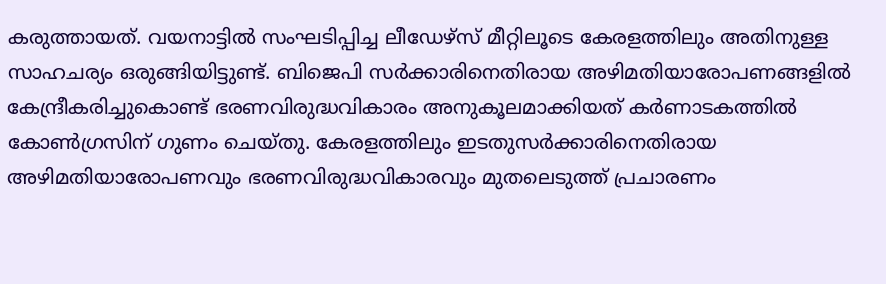കരുത്തായത്. വയനാട്ടില്‍ സംഘടിപ്പിച്ച ലീഡേഴ്സ് മീറ്റിലൂടെ കേരളത്തിലും അതിനുള്ള സാഹചര്യം ഒരുങ്ങിയിട്ടുണ്ട്. ബിജെപി സര്‍ക്കാരിനെതിരായ അഴിമതിയാരോപണങ്ങളില്‍ കേന്ദ്രീകരിച്ചുകൊണ്ട് ഭരണവിരുദ്ധവികാരം അനുകൂലമാക്കിയത് കര്‍ണാടകത്തില്‍ കോണ്‍ഗ്രസിന് ഗുണം ചെയ്തു. കേരളത്തിലും ഇടതുസര്‍ക്കാരിനെതിരായ അഴിമതിയാരോപണവും ഭരണവിരുദ്ധവികാരവും മുതലെടുത്ത് പ്രചാരണം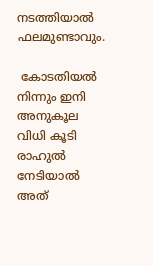നടത്തിയാല്‍ ഫലമുണ്ടാവും.

 കോടതിയല്‍ നിന്നും ഇനി അനുകൂല വിധി കൂടി രാഹുല്‍ നേടിയാല്‍ അത്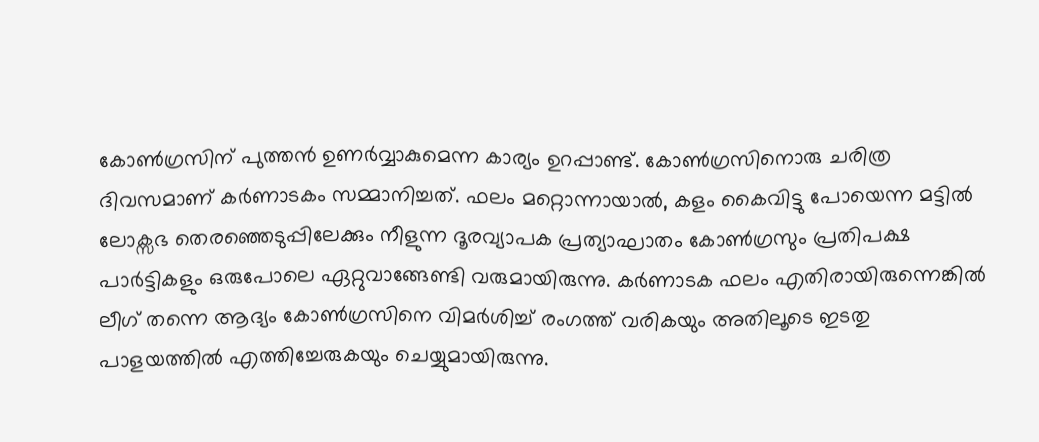കോണ്‍ഗ്രസിന് പുത്തന്‍ ഉണര്‍വ്വാകുമെന്ന കാര്യം ഉറപ്പാണ്ട്. കോണ്‍ഗ്രസിനൊരു ചരിത്ര ദിവസമാണ് കര്‍ണാടകം സമ്മാനിച്ചത്. ഫലം മറ്റൊന്നായാല്‍, കളം കൈവിട്ടു പോയെന്ന മട്ടില്‍ ലോക്സഭ തെരഞ്ഞെടുപ്പിലേക്കും നീളുന്ന ദൂരവ്യാപക പ്രത്യാഘാതം കോണ്‍ഗ്രസും പ്രതിപക്ഷ പാര്‍ട്ടികളും ഒരുപോലെ ഏറ്റുവാങ്ങേണ്ടി വരുമായിരുന്നു. കര്‍ണാടക ഫലം എതിരായിരുന്നെങ്കില്‍ ലീഗ് തന്നെ ആദ്യം കോണ്‍ഗ്രസിനെ വിമര്‍ശിച്ച് രംഗത്ത് വരികയും അതിലൂടെ ഇടതു പാളയത്തില്‍ എത്തിച്ചേരുകയും ചെയ്യുമായിരുന്നു.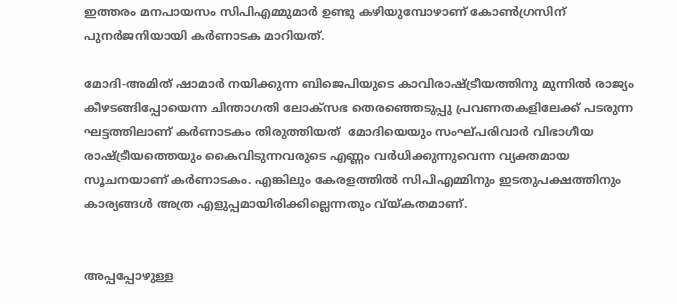ഇത്തരം മനപായസം സിപിഎമ്മുമാര്‍ ഉണ്ടു കഴിയുമ്പോഴാണ് കോണ്‍ഗ്രസിന് പുനര്‍ജനിയായി കര്‍ണാടക മാറിയത്.

മോദി-അമിത് ഷാമാര്‍ നയിക്കുന്ന ബിജെപിയുടെ കാവിരാഷ്ട്രീയത്തിനു മുന്നില്‍ രാജ്യം കീഴടങ്ങിപ്പോയെന്ന ചിന്താഗതി ലോക്സഭ തെരഞ്ഞെടുപ്പു പ്രവണതകളിലേക്ക് പടരുന്ന ഘട്ടത്തിലാണ് കര്‍ണാടകം തിരുത്തിയത്  മോദിയെയും സംഘ്പരിവാര്‍ വിഭാഗീയ രാഷ്ട്രീയത്തെയും കൈവിടുന്നവരുടെ എണ്ണം വര്‍ധിക്കുന്നുവെന്ന വ്യക്തമായ സൂചനയാണ് കര്‍ണാടകം. എങ്കിലും കേരളത്തില്‍ സിപിഎമ്മിനും ഇടതുപക്ഷത്തിനും കാര്യങ്ങള്‍ അത്ര എളുപ്പമായിരിക്കില്ലെന്നതും വ്യ്കതമാണ്.


അപ്പപ്പോഴുള്ള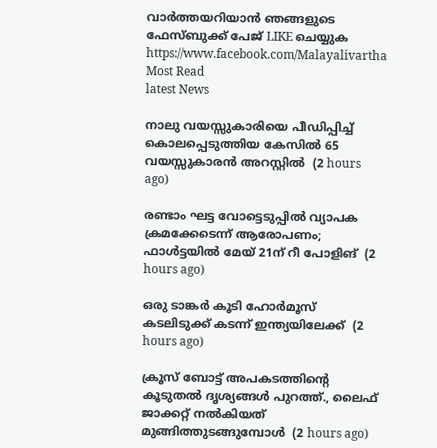വാര്‍ത്തയറിയാന്‍ ഞങ്ങളുടെ ഫേസ്‌ബുക്ക്‌ പേജ് LIKE ചെയ്യുക
https://www.facebook.com/Malayalivartha
Most Read
latest News

നാലു വയസ്സുകാരിയെ പീഡിപ്പിച്ച് കൊലപ്പെടുത്തിയ കേസില്‍ 65 വയസ്സുകാരന്‍ അറസ്റ്റില്‍  (2 hours ago)

രണ്ടാം ഘട്ട വോട്ടെടുപ്പില്‍ വ്യാപക ക്രമക്കേടെന്ന് ആരോപണം; ഫാള്‍ട്ടയില്‍ മേയ് 21ന് റീ പോളിങ്  (2 hours ago)

ഒരു ടാങ്കര്‍ കൂടി ഹോര്‍മൂസ് കടലിടുക്ക് കടന്ന് ഇന്ത്യയിലേക്ക്  (2 hours ago)

ക്രൂസ് ബോട്ട് അപകടത്തിന്റെ കൂടുതല്‍ ദൃശ്യങ്ങള്‍ പുറത്ത്., ലൈഫ് ജാക്കറ്റ് നല്‍കിയത് മുങ്ങിത്തുടങ്ങുമ്പോള്‍  (2 hours ago)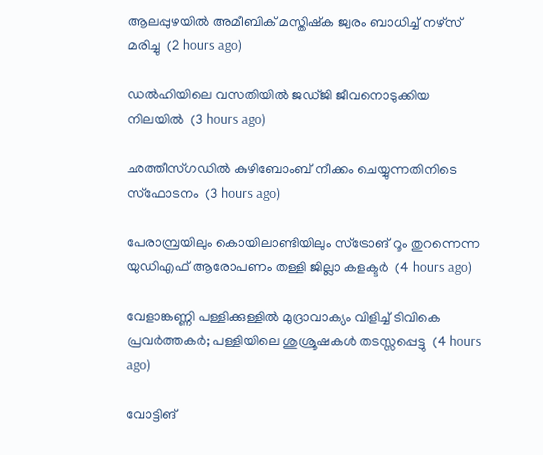ആലപ്പുഴയില്‍ അമീബിക് മസ്തിഷ്‌ക ജ്വരം ബാധിച്ച് നഴ്‌സ് മരിച്ചു  (2 hours ago)

ഡല്‍ഹിയിലെ വസതിയില്‍ ജഡ്ജി ജീവനൊടുക്കിയ നിലയില്‍  (3 hours ago)

ഛത്തീസ്ഗഡില്‍ കുഴിബോംബ് നീക്കം ചെയ്യുന്നതിനിടെ സ്‌ഫോടനം  (3 hours ago)

പേരാമ്പ്രയിലും കൊയിലാണ്ടിയിലും സ്‌ട്രോങ് റൂം തുറന്നെന്ന യുഡിഎഫ് ആരോപണം തള്ളി ജില്ലാ കളക്ടര്‍  (4 hours ago)

വേളാങ്കണ്ണി പള്ളിക്കുള്ളില്‍ മുദ്രാവാക്യം വിളിച്ച് ടിവികെ പ്രവര്‍ത്തകര്‍; പള്ളിയിലെ ശുശ്രൂഷകള്‍ തടസ്സപ്പെട്ടു  (4 hours ago)

വോട്ടിങ്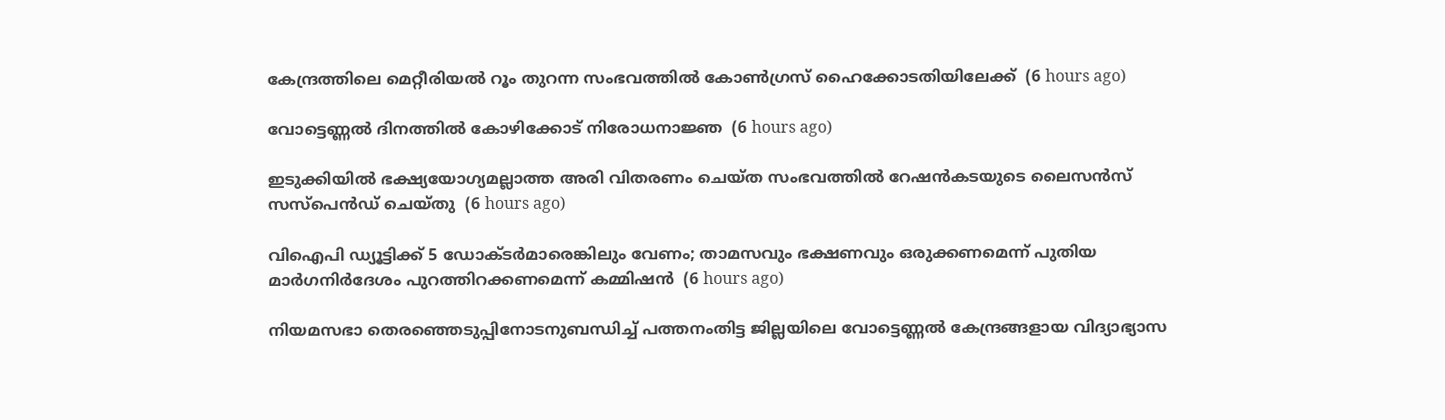കേന്ദ്രത്തിലെ മെറ്റീരിയല്‍ റൂം തുറന്ന സംഭവത്തില്‍ കോണ്‍ഗ്രസ് ഹൈക്കോടതിയിലേക്ക്  (6 hours ago)

വോട്ടെണ്ണല്‍ ദിനത്തില്‍ കോഴിക്കോട് നിരോധനാജ്ഞ  (6 hours ago)

ഇടുക്കിയില്‍ ഭക്ഷ്യയോഗ്യമല്ലാത്ത അരി വിതരണം ചെയ്ത സംഭവത്തില്‍ റേഷന്‍കടയുടെ ലൈസന്‍സ് സസ്‌പെന്‍ഡ് ചെയ്തു  (6 hours ago)

വിഐപി ഡ്യൂട്ടിക്ക് 5 ഡോക്ടര്‍മാരെങ്കിലും വേണം; താമസവും ഭക്ഷണവും ഒരുക്കണമെന്ന് പുതിയ മാര്‍ഗനിര്‍ദേശം പുറത്തിറക്കണമെന്ന് കമ്മിഷന്‍  (6 hours ago)

നിയമസഭാ തെരഞ്ഞെടുപ്പിനോടനുബന്ധിച്ച് പത്തനംതിട്ട ജില്ലയിലെ വോട്ടെണ്ണൽ കേന്ദ്രങ്ങളായ വിദ്യാഭ്യാസ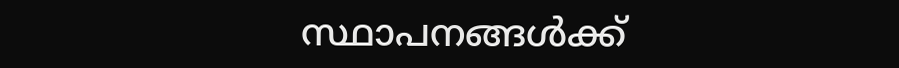സ്ഥാപനങ്ങൾക്ക്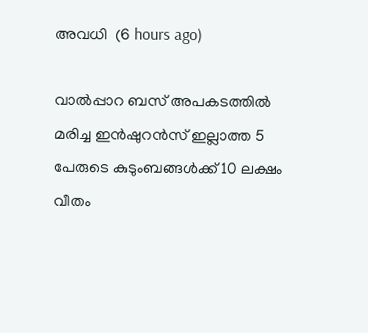അവധി  (6 hours ago)

വാല്‍പ്പാറ ബസ് അപകടത്തില്‍ മരിച്ച ഇന്‍ഷുറന്‍സ് ഇല്ലാത്ത 5 പേരുടെ കുടുംബങ്ങള്‍ക്ക് 10 ലക്ഷം വീതം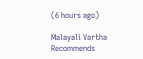(6 hours ago)

Malayali Vartha Recommends